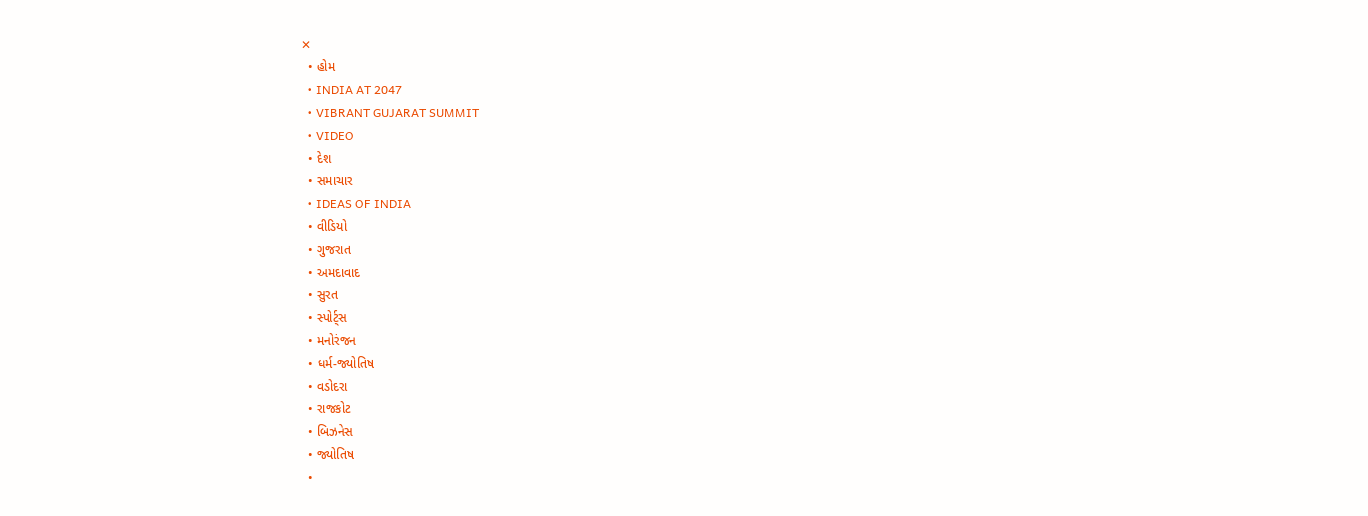✕
  • હોમ
  • INDIA AT 2047
  • VIBRANT GUJARAT SUMMIT
  • VIDEO
  • દેશ
  • સમાચાર
  • IDEAS OF INDIA
  • વીડિયો
  • ગુજરાત
  • અમદાવાદ
  • સુરત
  • સ્પોર્ટ્સ
  • મનોરંજન
  • ધર્મ-જ્યોતિષ
  • વડોદરા
  • રાજકોટ
  • બિઝનેસ
  • જ્યોતિષ
  •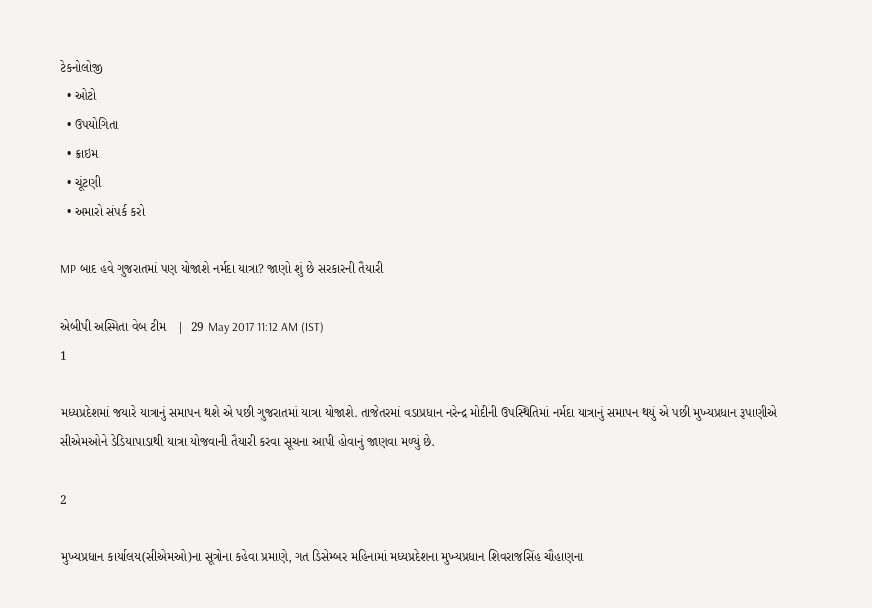ટેકનોલોજી
  • ઓટો
  • ઉપયોગિતા
  • ક્રાઇમ
  • ચૂંટણી
  • અમારો સંપર્ક કરો

MP બાદ હવે ગુજરાતમાં પણ યોજાશે નર્મદા યાત્રા? જાણો શું છે સરકારની તૈયારી

એબીપી અસ્મિતા વેબ ટીમ   |  29 May 2017 11:12 AM (IST)
1

મધ્યપ્રદેશમાં જયારે યાત્રાનું સમાપન થશે એ પછી ગુજરાતમાં યાત્રા યોજાશે. તાજેતરમાં વડાપ્રધાન નરેન્દ્ર મોદીની ઉપસ્થિતિમાં નર્મદા યાત્રાનું સમાપન થયું એ પછી મુખ્યપ્રધાન રૂપાણીએ સીએમઓને ડેડિયાપાડાથી યાત્રા યોજવાની તૈયારી કરવા સૂચના આપી હોવાનું જાણવા મળ્યું છે.

2

મુખ્યપ્રધાન કાર્યાલય(સીએમઓ)ના સૂત્રોના કહેવા પ્રમાણે, ગત ડિસેમ્બર મહિનામાં મધ્યપ્રદેશના મુખ્યપ્રધાન શિવરાજસિંહ ચૌહાણના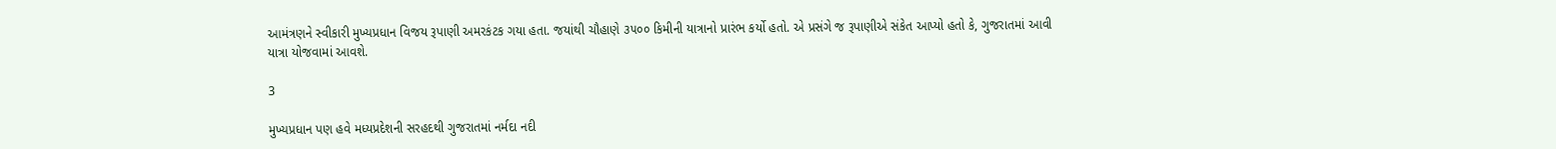આમંત્રણને સ્વીકારી મુખ્યપ્રધાન વિજય રૂપાણી અમરકંટક ગયા હતા. જયાંથી ચૌહાણે ૩૫૦૦ કિમીની યાત્રાનો પ્રારંભ કર્યો હતો. એ પ્રસંગે જ રૂપાણીએ સંકેત આપ્યો હતો કે, ગુજરાતમાં આવી યાત્રા યોજવામાં આવશે.

3

મુખ્યપ્રધાન પણ હવે મધ્યપ્રદેશની સરહદથી ગુજરાતમાં નર્મદા નદી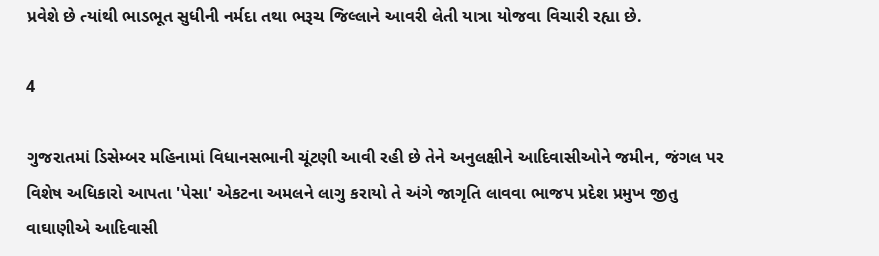પ્રવેશે છે ત્યાંથી ભાડભૂત સુધીની નર્મદા તથા ભરૂચ જિલ્લાને આવરી લેતી યાત્રા યોજવા વિચારી રહ્યા છે.

4

ગુજરાતમાં ડિસેમ્બર મહિનામાં વિધાનસભાની ચૂંટણી આવી રહી છે તેને અનુલક્ષીને આદિવાસીઓને જમીન, જંગલ પર વિશેષ અધિકારો આપતા 'પેસા' એકટના અમલને લાગુ કરાયો તે અંગે જાગૃતિ લાવવા ભાજપ પ્રદેશ પ્રમુખ જીતુ વાઘાણીએ આદિવાસી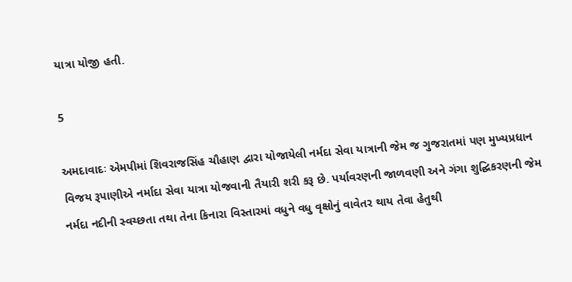યાત્રા યોજી હતી.

5

અમદાવાદઃ એમપીમાં શિવરાજસિંહ ચૌહાણ દ્વારા યોજાયેલી નર્મદા સેવા યાત્રાની જેમ જ ગુજરાતમાં પણ મુખ્યપ્રધાન વિજય રૂપાણીએ નર્માદા સેવા યાત્રા યોજવાની તૈયારી શરી કરૂ છે. પર્યાવરણની જાળવણી અને ગંગા શુદ્ઘિકરણની જેમ નર્મદા નદીની સ્વચ્છતા તથા તેના કિનારા વિસ્તારમાં વધુને વધુ વૃક્ષોનું વાવેતર થાય તેવા હેતુથી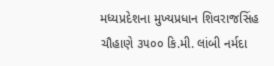મધ્યપ્રદેશના મુખ્યપ્રધાન શિવરાજસિંહ ચૌહાણે ૩૫૦૦ કિ.મી. લાંબી નર્મદા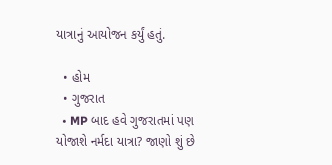યાત્રાનું આયોજન કર્યું હતું.

  • હોમ
  • ગુજરાત
  • MP બાદ હવે ગુજરાતમાં પણ યોજાશે નર્મદા યાત્રા? જાણો શું છે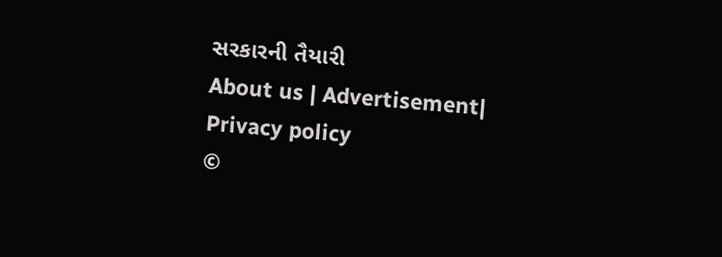સરકારની તૈયારી
About us | Advertisement| Privacy policy
©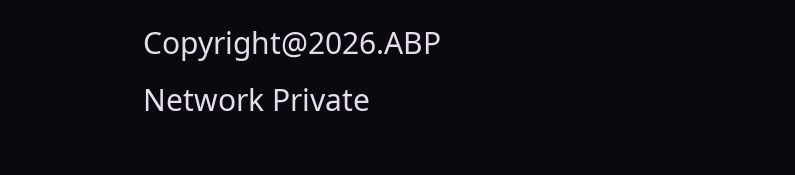Copyright@2026.ABP Network Private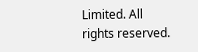Limited. All rights reserved.